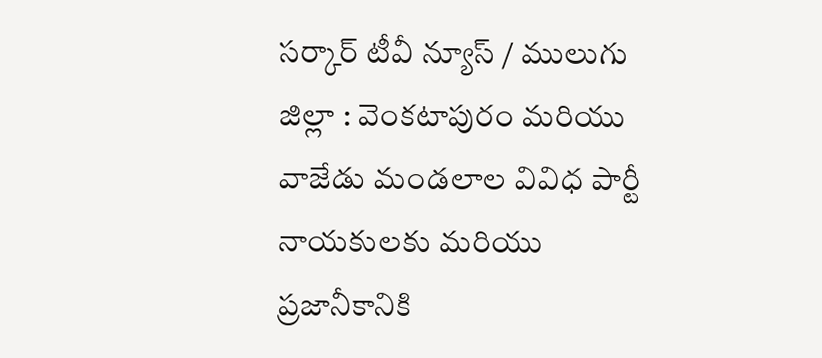సర్కార్ టీవీ న్యూస్ / ములుగు జిల్లా : వెంకటాపురం మరియు వాజేడు మండలాల వివిధ పార్టీ నాయకులకు మరియు ప్రజానీకానికి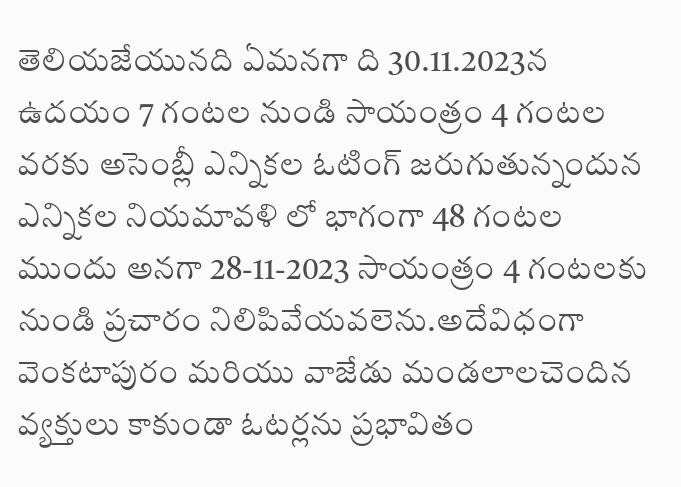తెలియజేయునది ఏమనగా ది 30.11.2023న ఉదయం 7 గంటల నుండి సాయంత్రం 4 గంటల వరకు అసెంబ్లీ ఎన్నికల ఓటింగ్ జరుగుతున్నందున ఎన్నికల నియమావళి లో భాగంగా 48 గంటల ముందు అనగా 28-11-2023 సాయంత్రం 4 గంటలకు నుండి ప్రచారం నిలిపివేయవలెను.అదేవిధంగా వెంకటాపురం మరియు వాజేడు మండలాలచెందిన వ్యక్తులు కాకుండా ఓటర్లను ప్రభావితం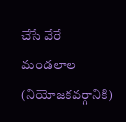చేసే వేరే మండలాల (నియోజకవర్గానికి)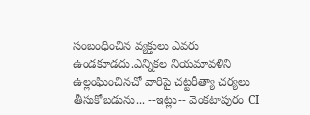సంబంధించిన వ్యక్తులు ఎవరు ఉండకూడదు.ఎన్నికల నియమావళిని ఉల్లంఘించినచో వారిపై చట్టరీత్యా చర్యలు తీసుకోబడును... --ఇట్లు-- వెంకటాపురం CI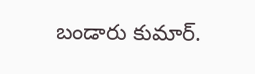బండారు కుమార్.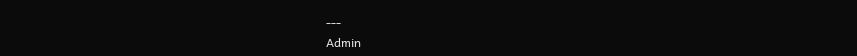---
Admin